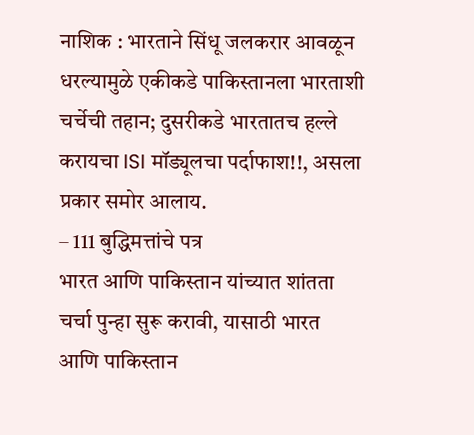नाशिक : भारताने सिंधू जलकरार आवळून धरल्यामुळे एकीकडे पाकिस्तानला भारताशी चर्चेची तहान; दुसरीकडे भारतातच हल्ले करायचा ISI मॉड्यूलचा पर्दाफाश!!, असला प्रकार समोर आलाय.
– 111 बुद्धिमत्तांचे पत्र
भारत आणि पाकिस्तान यांच्यात शांतता चर्चा पुन्हा सुरू करावी, यासाठी भारत आणि पाकिस्तान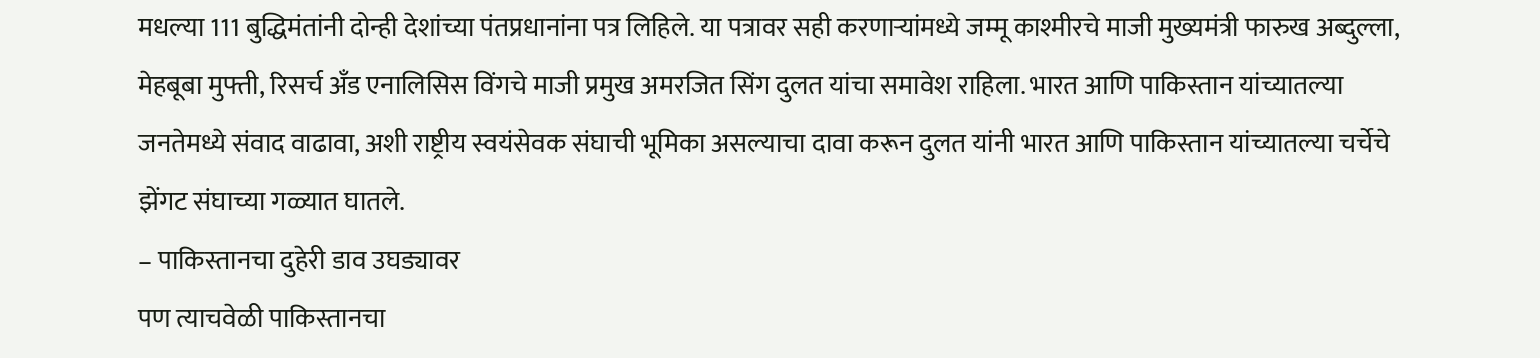मधल्या 111 बुद्धिमंतांनी दोन्ही देशांच्या पंतप्रधानांना पत्र लिहिले. या पत्रावर सही करणाऱ्यांमध्ये जम्मू काश्मीरचे माजी मुख्यमंत्री फारुख अब्दुल्ला, मेहबूबा मुफ्ती, रिसर्च अँड एनालिसिस विंगचे माजी प्रमुख अमरजित सिंग दुलत यांचा समावेश राहिला. भारत आणि पाकिस्तान यांच्यातल्या जनतेमध्ये संवाद वाढावा, अशी राष्ट्रीय स्वयंसेवक संघाची भूमिका असल्याचा दावा करून दुलत यांनी भारत आणि पाकिस्तान यांच्यातल्या चर्चेचे झेंगट संघाच्या गळ्यात घातले.
– पाकिस्तानचा दुहेरी डाव उघड्यावर
पण त्याचवेळी पाकिस्तानचा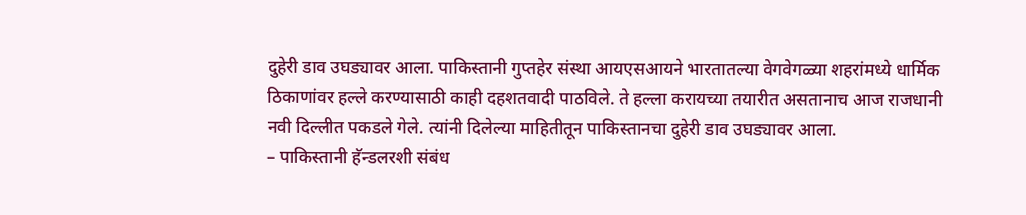दुहेरी डाव उघड्यावर आला. पाकिस्तानी गुप्तहेर संस्था आयएसआयने भारतातल्या वेगवेगळ्या शहरांमध्ये धार्मिक ठिकाणांवर हल्ले करण्यासाठी काही दहशतवादी पाठविले. ते हल्ला करायच्या तयारीत असतानाच आज राजधानी नवी दिल्लीत पकडले गेले. त्यांनी दिलेल्या माहितीतून पाकिस्तानचा दुहेरी डाव उघड्यावर आला.
– पाकिस्तानी हॅन्डलरशी संबंध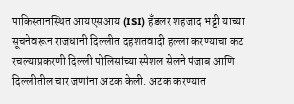पाकिस्तानस्थित आयएसआय (ISI) हँडलर शहजाद भट्टी याच्या सूचनेवरून राजधानी दिल्लीत दहशतवादी हल्ला करण्याचा कट रचल्याप्रकरणी दिल्ली पोलिसांच्या स्पेशल सेलने पंजाब आणि दिल्लीतील चार जणांना अटक केली. अटक करण्यात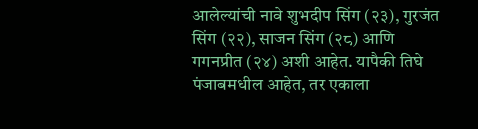आलेल्यांची नावे शुभदीप सिंग (२३), गुरजंत सिंग (२२), साजन सिंग (२८) आणि गगनप्रीत (२४) अशी आहेत. यापैकी तिघे पंजाबमधील आहेत, तर एकाला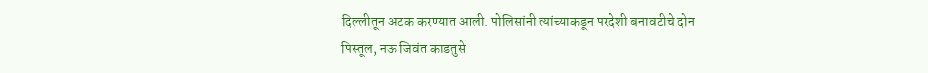दिल्लीतून अटक करण्यात आली. पोलिसांनी त्यांच्याकडून परदेशी बनावटीचे दोन पिस्तूल, नऊ जिवंत काडतुसे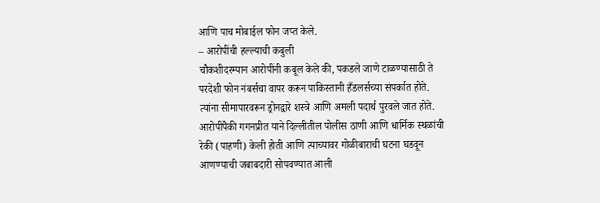आणि पाच मोबाईल फोन जप्त केले.
– आरोपींची हल्ल्याची कबुली
चौकशीदरम्यान आरोपींनी कबूल केले की, पकडले जाणे टाळण्यासाठी ते परदेशी फोन नंबर्सचा वापर करून पाकिस्तानी हँडलर्सच्या संपर्कात होते. त्यांना सीमापारवरून ड्रोनद्वारे शस्त्रे आणि अमली पदार्थ पुरवले जात होते. आरोपींपैकी गगनप्रीत याने दिल्लीतील पोलीस ठाणी आणि धार्मिक स्थळांची रेकी (पाहणी) केली होती आणि त्याच्यावर गोळीबाराची घटना घडवून आणण्याची जबाबदारी सोपवण्यात आली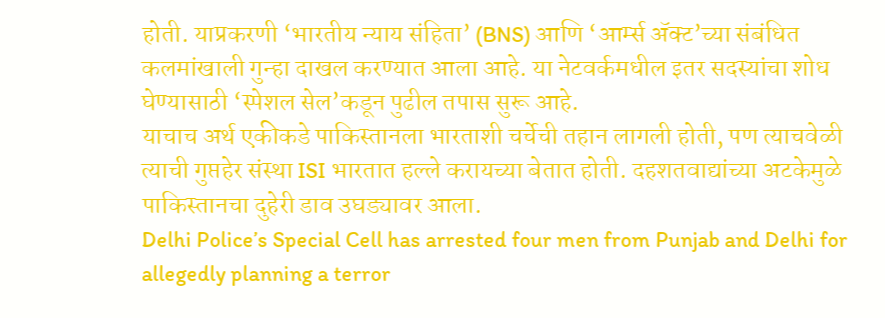होती. याप्रकरणी ‘भारतीय न्याय संहिता’ (BNS) आणि ‘आर्म्स ॲक्ट’च्या संबंधित कलमांखाली गुन्हा दाखल करण्यात आला आहे. या नेटवर्कमधील इतर सदस्यांचा शोध घेण्यासाठी ‘स्पेशल सेल’कडून पुढील तपास सुरू आहे.
याचाच अर्थ एकीकडे पाकिस्तानला भारताशी चर्चेची तहान लागली होती, पण त्याचवेळी त्याची गुप्तहेर संस्था ISI भारतात हल्ले करायच्या बेतात होती. दहशतवाद्यांच्या अटकेमुळे पाकिस्तानचा दुहेरी डाव उघड्यावर आला.
Delhi Police’s Special Cell has arrested four men from Punjab and Delhi for allegedly planning a terror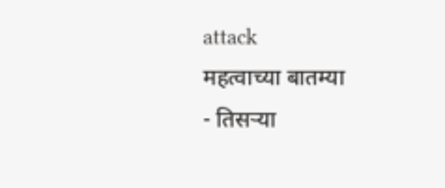attack
महत्वाच्या बातम्या
- तिसऱ्या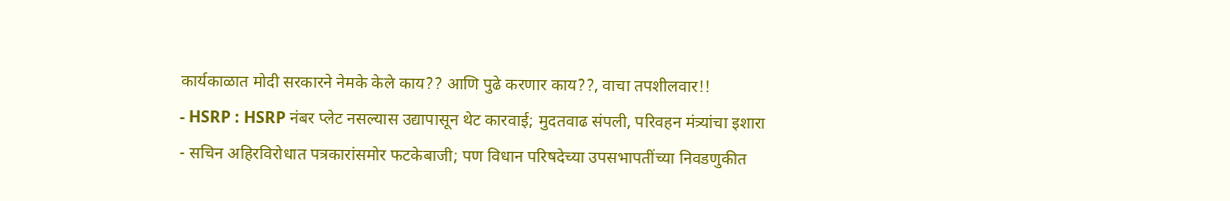कार्यकाळात मोदी सरकारने नेमके केले काय?? आणि पुढे करणार काय??, वाचा तपशीलवार!!
- HSRP : HSRP नंबर प्लेट नसल्यास उद्यापासून थेट कारवाई; मुदतवाढ संपली, परिवहन मंत्र्यांचा इशारा
- सचिन अहिरविरोधात पत्रकारांसमोर फटकेबाजी; पण विधान परिषदेच्या उपसभापतींच्या निवडणुकीत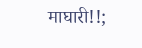माघारी!!;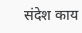संदेश काय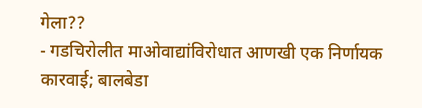गेला??
- गडचिरोलीत माओवाद्यांविरोधात आणखी एक निर्णायक कारवाई; बालबेडा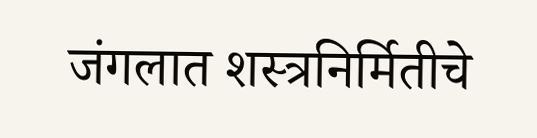जंगलात शस्त्रनिर्मितीचे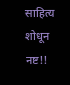साहित्य शोधून नष्ट!!